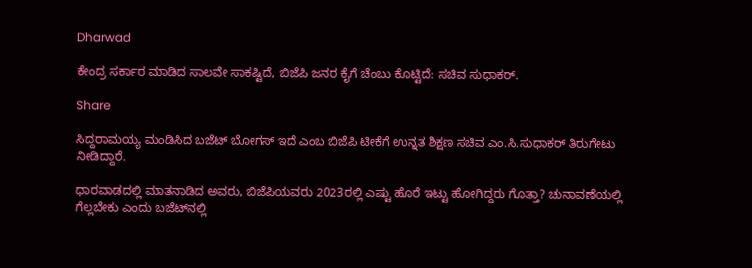Dharwad

ಕೇಂದ್ರ ಸರ್ಕಾರ ಮಾಡಿದ ಸಾಲವೇ ಸಾಕಷ್ಟಿದೆ, ಬಿಜೆಪಿ ಜನರ ಕೈಗೆ ಚೆಂಬು ಕೊಟ್ಟಿದೆ: ಸಚಿವ ಸುಧಾಕರ್.

Share

ಸಿದ್ದರಾಮಯ್ಯ ಮಂಡಿಸಿದ ಬಜೆಟ್ ಬೋಗಸ್ ಇದೆ ಎಂಬ ಬಿಜೆಪಿ ಟೀಕೆಗೆ ಉನ್ನತ ಶಿಕ್ಷಣ ಸಚಿವ ಎಂ.ಸಿ.ಸುಧಾಕರ್ ತಿರುಗೇಟು ನೀಡಿದ್ದಾರೆ.

ಧಾರವಾಡದಲ್ಲಿ ಮಾತನಾಡಿದ ಅವರು, ಬಿಜೆಪಿಯವರು 2023ರಲ್ಲಿ ಎಷ್ಟು ಹೊರೆ ಇಟ್ಟು ಹೋಗಿದ್ದರು ಗೊತ್ತಾ? ಚುನಾವಣೆಯಲ್ಲಿ ಗೆಲ್ಲಬೇಕು ಎಂದು ಬಜೆಟ್‌ನಲ್ಲಿ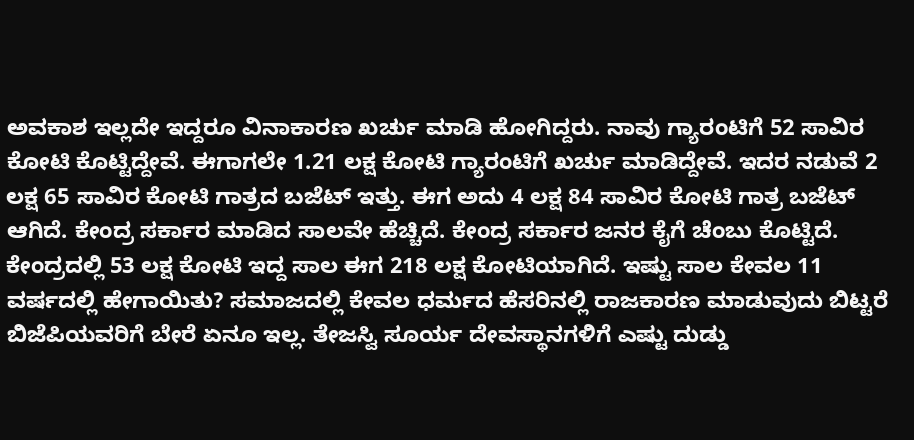ಅವಕಾಶ ಇಲ್ಲದೇ ಇದ್ದರೂ ವಿನಾಕಾರಣ ಖರ್ಚು ಮಾಡಿ ಹೋಗಿದ್ದರು. ನಾವು ಗ್ಯಾರಂಟಿಗೆ 52 ಸಾವಿರ ಕೋಟಿ ಕೊಟ್ಟಿದ್ದೇವೆ. ಈಗಾಗಲೇ 1.21 ಲಕ್ಷ ಕೋಟಿ ಗ್ಯಾರಂಟಿಗೆ ಖರ್ಚು ಮಾಡಿದ್ದೇವೆ. ಇದರ ನಡುವೆ 2 ಲಕ್ಷ 65 ಸಾವಿರ ಕೋಟಿ ಗಾತ್ರದ ಬಜೆಟ್ ಇತ್ತು. ಈಗ ಅದು 4 ಲಕ್ಷ 84 ಸಾವಿರ ಕೋಟಿ ಗಾತ್ರ ಬಜೆಟ್ ಆಗಿದೆ. ಕೇಂದ್ರ ಸರ್ಕಾರ ಮಾಡಿದ ಸಾಲವೇ ಹೆಚ್ಚಿದೆ. ಕೇಂದ್ರ ಸರ್ಕಾರ ಜನರ ಕೈಗೆ ಚೆಂಬು ಕೊಟ್ಟಿದೆ. ಕೇಂದ್ರದಲ್ಲಿ 53 ಲಕ್ಷ ಕೋಟಿ ಇದ್ದ ಸಾಲ ಈಗ 218 ಲಕ್ಷ ಕೋಟಿಯಾಗಿದೆ. ಇಷ್ಟು ಸಾಲ ಕೇವಲ 11 ವರ್ಷದಲ್ಲಿ ಹೇಗಾಯಿತು? ಸಮಾಜದಲ್ಲಿ ಕೇವಲ ಧರ್ಮದ ಹೆಸರಿನಲ್ಲಿ ರಾಜಕಾರಣ ಮಾಡುವುದು ಬಿಟ್ಟರೆ ಬಿಜೆಪಿಯವರಿಗೆ ಬೇರೆ ಏನೂ ಇಲ್ಲ. ತೇಜಸ್ವಿ ಸೂರ್ಯ ದೇವಸ್ಥಾನಗಳಿಗೆ ಎಷ್ಟು ದುಡ್ಡು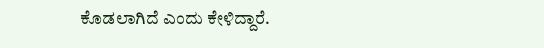ಕೊಡಲಾಗಿದೆ ಎಂದು ಕೇಳಿದ್ದಾರೆ.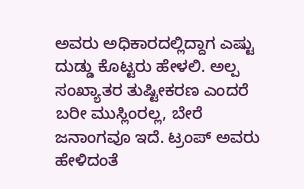ಅವರು ಅಧಿಕಾರದಲ್ಲಿದ್ದಾಗ ಎಷ್ಟು ದುಡ್ಡು ಕೊಟ್ಟರು ಹೇಳಲಿ. ಅಲ್ಪ ಸಂಖ್ಯಾತರ ತುಷ್ಟೀಕರಣ ಎಂದರೆ ಬರೀ ಮುಸ್ಲಿಂರಲ್ಲ, ಬೇರೆ ಜನಾಂಗವೂ ಇದೆ. ಟ್ರಂಪ್ ಅವರು ಹೇಳಿದಂತೆ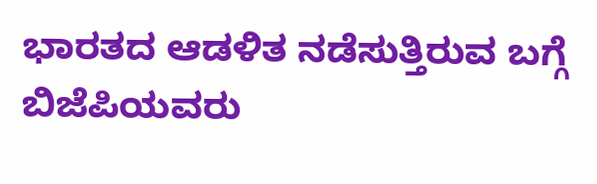ಭಾರತದ ಆಡಳಿತ ನಡೆಸುತ್ತಿರುವ ಬಗ್ಗೆ ಬಿಜೆಪಿಯವರು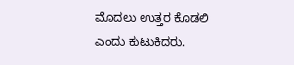ಮೊದಲು ಉತ್ತರ ಕೊಡಲಿ ಎಂದು ಕುಟುಕಿದರು.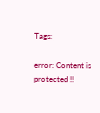Tags:

error: Content is protected !!